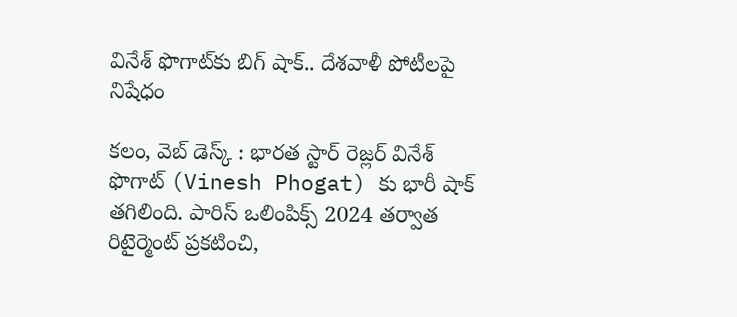వినేశ్ ఫొగాట్‌కు బిగ్ షాక్.. దేశవాళీ పోటీలపై నిషేధం

కలం, వెబ్ డెస్క్ : భారత స్టార్ రెజ్లర్ వినేశ్ ఫొగాట్‌ (Vinesh Phogat) కు భారీ షాక్ తగిలింది. పారిస్ ఒలింపిక్స్ 2024 తర్వాత రిటైర్మెంట్ ప్రకటించి,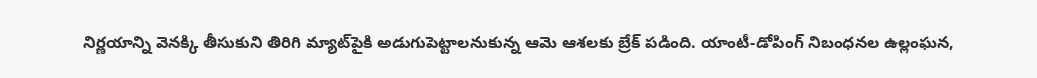నిర్ణయాన్ని వెనక్కి తీసుకుని తిరిగి మ్యాట్‌పైకి అడుగుపెట్టాలనుకున్న ఆమె ఆశలకు బ్రేక్ పడింది. యాంటీ-డోపింగ్ నిబంధనల ఉల్లంఘన,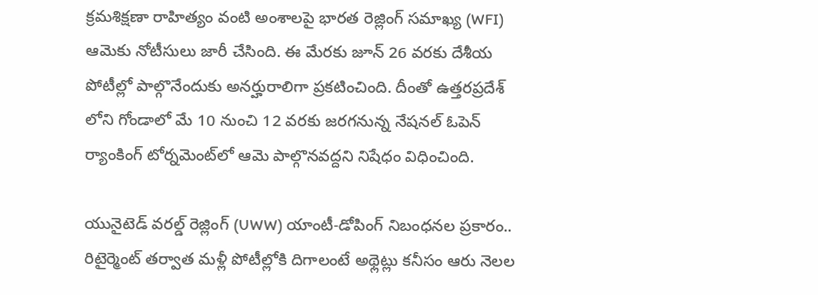క్రమశిక్షణా రాహిత్యం వంటి అంశాలపై భారత రెజ్లింగ్‌ సమాఖ్య (WFI) ఆమెకు నోటీసులు జారీ చేసింది. ఈ మేరకు జూన్ 26 వరకు దేశీయ పోటీల్లో పాల్గొనేందుకు అనర్హురాలిగా ప్రకటించింది. దీంతో ఉత్తరప్రదేశ్ లోని గోండాలో మే 10 నుంచి 12 వరకు జరగనున్న నేషనల్ ఓపెన్ ర్యాంకింగ్ టోర్నమెంట్‌లో ఆమె పాల్గొనవద్దని నిషేధం విధించింది.

యునైటెడ్ వరల్డ్ రెజ్లింగ్ (UWW) యాంటీ-డోపింగ్ నిబంధనల ప్రకారం.. రిటైర్మెంట్ తర్వాత మళ్లీ పోటీల్లోకి దిగాలంటే అథ్లెట్లు కనీసం ఆరు నెలల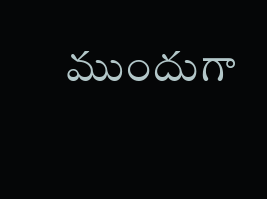ముందుగా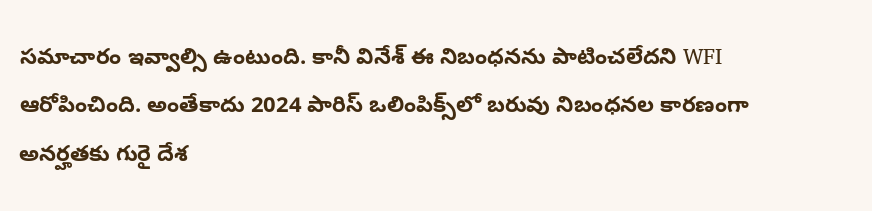సమాచారం ఇవ్వాల్సి ఉంటుంది. కానీ వినేశ్ ఈ నిబంధనను పాటించలేదని WFI ఆరోపించింది. అంతేకాదు 2024 పారిస్ ఒలింపిక్స్‌లో బరువు నిబంధనల కారణంగా అనర్హతకు గురై దేశ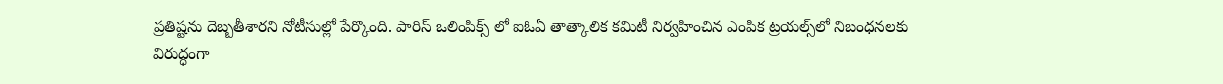ప్రతిష్టను దెబ్బతీశారని నోటీసుల్లో పేర్కొంది. పారిస్ ఒలింపిక్స్ లో ఐఓఏ తాత్కాలిక కమిటీ నిర్వహించిన ఎంపిక ట్రయల్స్‌లో నిబంధనలకు విరుద్ధంగా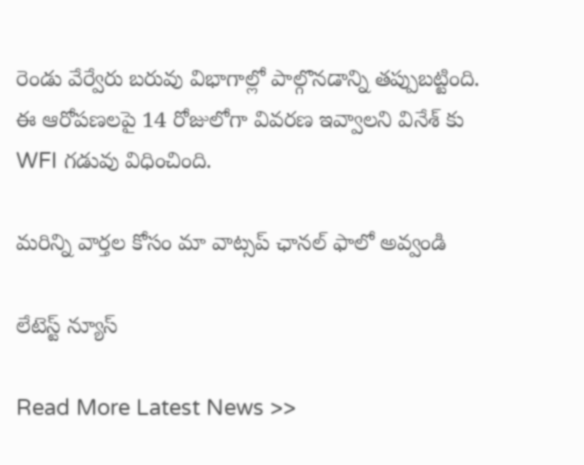రెండు వేర్వేరు బరువు విభాగాల్లో పాల్గొనడాన్ని తప్పుబట్టింది. ఈ ఆరోపణలపై 14 రోజులోగా వివరణ ఇవ్వాలని వినేశ్ కు WFI గడువు విధించింది.

మ‌రిన్ని వార్త‌ల కోసం మా వాట్స‌ప్ ఛాన‌ల్ ఫాలో అవ్వండి

లేటెస్ట్ న్యూస్‌

Read More Latest News >>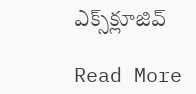ఎక్స్‌క్లూజివ్‌

Read More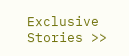Exclusive Stories >>